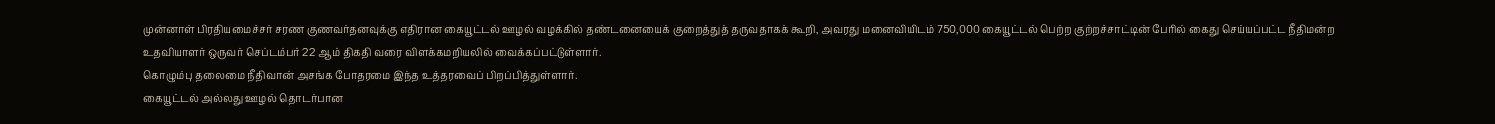முன்னாள் பிரதியமைச்சர் சரண குணவர்தனவுக்கு எதிரான கையூட்டல் ஊழல் வழக்கில் தண்டனையைக் குறைத்துத் தருவதாகக் கூறி, அவரது மனைவியிடம் 750,000 கையூட்டல் பெற்ற குற்றச்சாட்டின் பேரில் கைது செய்யப்பட்ட நீதிமன்ற உதவியாளர் ஒருவர் செப்டம்பர் 22 ஆம் திகதி வரை விளக்கமறியலில் வைக்கப்பட்டுள்ளார்.
கொழும்பு தலைமை நீதிவான் அசங்க போதரமை இந்த உத்தரவைப் பிறப்பித்துள்ளார்.
கையூட்டல் அல்லது ஊழல் தொடர்பான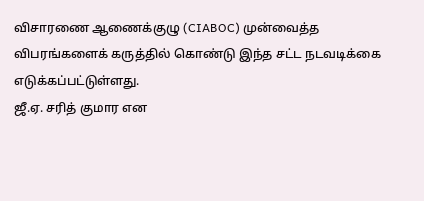விசாரணை ஆணைக்குழு (CIABOC) முன்வைத்த விபரங்களைக் கருத்தில் கொண்டு இந்த சட்ட நடவடிக்கை எடுக்கப்பட்டுள்ளது.
ஜீ.ஏ. சரித் குமார என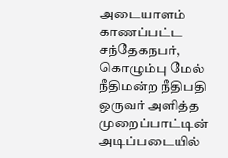அடையாளம் காணப்பட்ட சந்தேகநபர், கொழும்பு மேல் நீதிமன்ற நீதிபதி ஒருவர் அளித்த முறைப்பாட்டின் அடிப்படையில்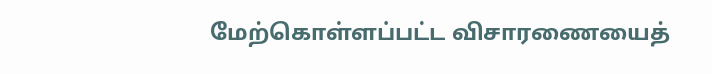மேற்கொள்ளப்பட்ட விசாரணையைத்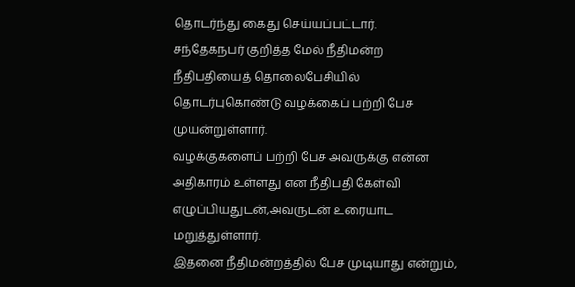தொடர்ந்து கைது செய்யப்பட்டார்.
சந்தேகநபர் குறித்த மேல் நீதிமன்ற நீதிபதியைத் தொலைபேசியில் தொடர்புகொண்டு வழக்கைப் பற்றி பேச முயன்றுள்ளார்.
வழக்குகளைப் பற்றி பேச அவருக்கு என்ன அதிகாரம் உள்ளது என நீதிபதி கேள்வி எழுப்பியதுடன்,அவருடன் உரையாட மறுத்துள்ளார்.
இதனை நீதிமன்றத்தில் பேச முடியாது என்றும்,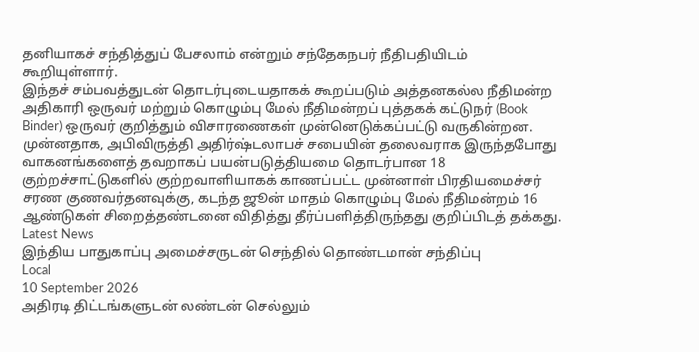தனியாகச் சந்தித்துப் பேசலாம் என்றும் சந்தேகநபர் நீதிபதியிடம் கூறியுள்ளார்.
இந்தச் சம்பவத்துடன் தொடர்புடையதாகக் கூறப்படும் அத்தனகல்ல நீதிமன்ற அதிகாரி ஒருவர் மற்றும் கொழும்பு மேல் நீதிமன்றப் புத்தகக் கட்டுநர் (Book Binder) ஒருவர் குறித்தும் விசாரணைகள் முன்னெடுக்கப்பட்டு வருகின்றன.
முன்னதாக, அபிவிருத்தி அதிர்ஷ்டலாபச் சபையின் தலைவராக இருந்தபோது வாகனங்களைத் தவறாகப் பயன்படுத்தியமை தொடர்பான 18 குற்றச்சாட்டுகளில் குற்றவாளியாகக் காணப்பட்ட முன்னாள் பிரதியமைச்சர் சரண குணவர்தனவுக்கு, கடந்த ஜூன் மாதம் கொழும்பு மேல் நீதிமன்றம் 16 ஆண்டுகள் சிறைத்தண்டனை விதித்து தீர்ப்பளித்திருந்தது குறிப்பிடத் தக்கது.
Latest News
இந்திய பாதுகாப்பு அமைச்சருடன் செந்தில் தொண்டமான் சந்திப்பு
Local
10 September 2026
அதிரடி திட்டங்களுடன் லண்டன் செல்லும்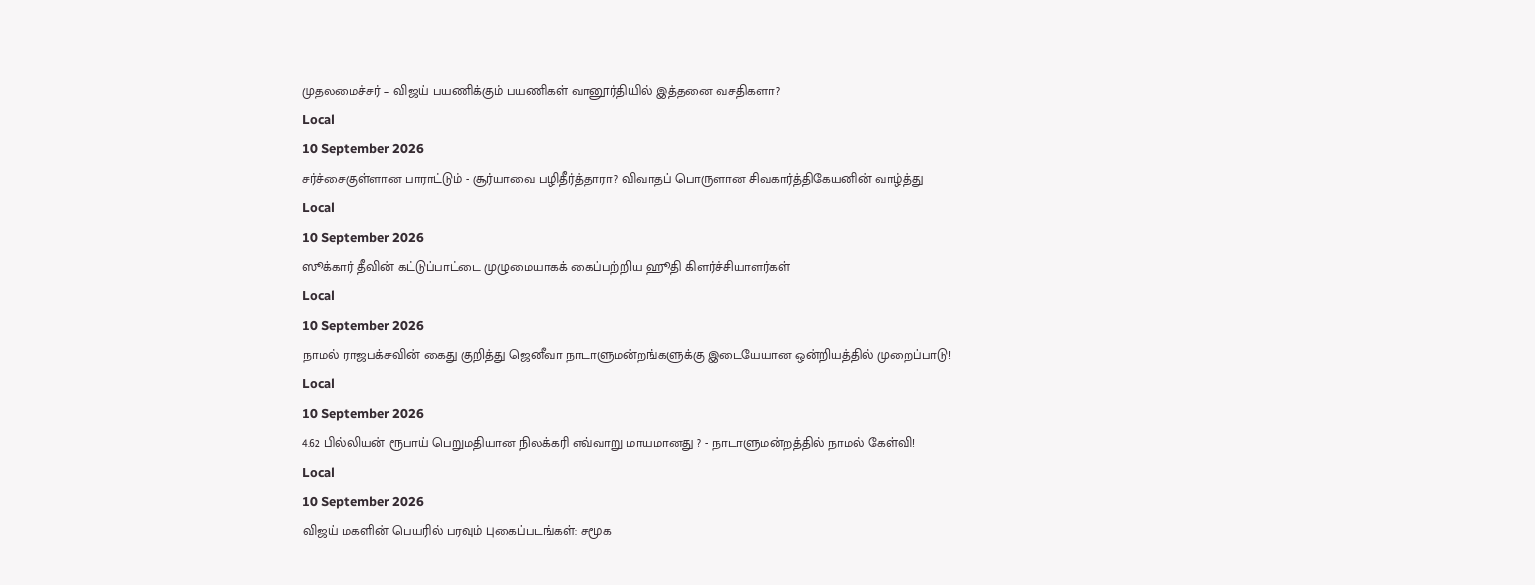முதலமைச்சர் – விஜய் பயணிக்கும் பயணிகள் வானூர்தியில் இத்தனை வசதிகளா?
Local
10 September 2026
சர்ச்சைகுள்ளான பாராட்டும் - சூர்யாவை பழிதீர்த்தாரா? விவாதப் பொருளான சிவகார்த்திகேயனின் வாழ்த்து
Local
10 September 2026
ஸூக்கார் தீவின் கட்டுப்பாட்டை முழுமையாகக் கைப்பற்றிய ஹூதி கிளர்ச்சியாளர்கள்
Local
10 September 2026
நாமல் ராஜபக்சவின் கைது குறித்து ஜெனீவா நாடாளுமன்றங்களுக்கு இடையேயான ஒன்றியத்தில் முறைப்பாடு!
Local
10 September 2026
4.62 பில்லியன் ரூபாய் பெறுமதியான நிலக்கரி எவ்வாறு மாயமானது ? - நாடாளுமன்றத்தில் நாமல் கேள்வி!
Local
10 September 2026
விஜய் மகளின் பெயரில் பரவும் புகைப்படங்கள்: சமூக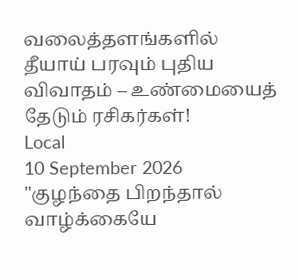வலைத்தளங்களில் தீயாய் பரவும் புதிய விவாதம் – உண்மையைத் தேடும் ரசிகர்கள்!
Local
10 September 2026
"குழந்தை பிறந்தால் வாழ்க்கையே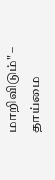மாறிவிடும்" – தாய்மை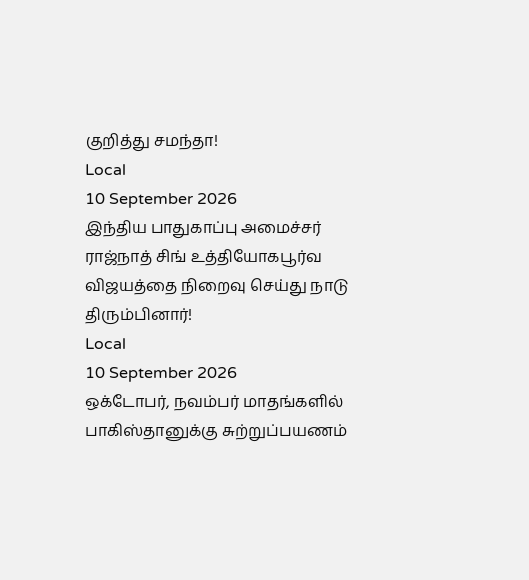குறித்து சமந்தா!
Local
10 September 2026
இந்திய பாதுகாப்பு அமைச்சர் ராஜ்நாத் சிங் உத்தியோகபூர்வ விஜயத்தை நிறைவு செய்து நாடு திரும்பினார்!
Local
10 September 2026
ஒக்டோபர், நவம்பர் மாதங்களில் பாகிஸ்தானுக்கு சுற்றுப்பயணம்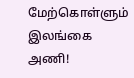மேற்கொள்ளும் இலங்கை அணி!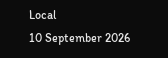Local
10 September 2026